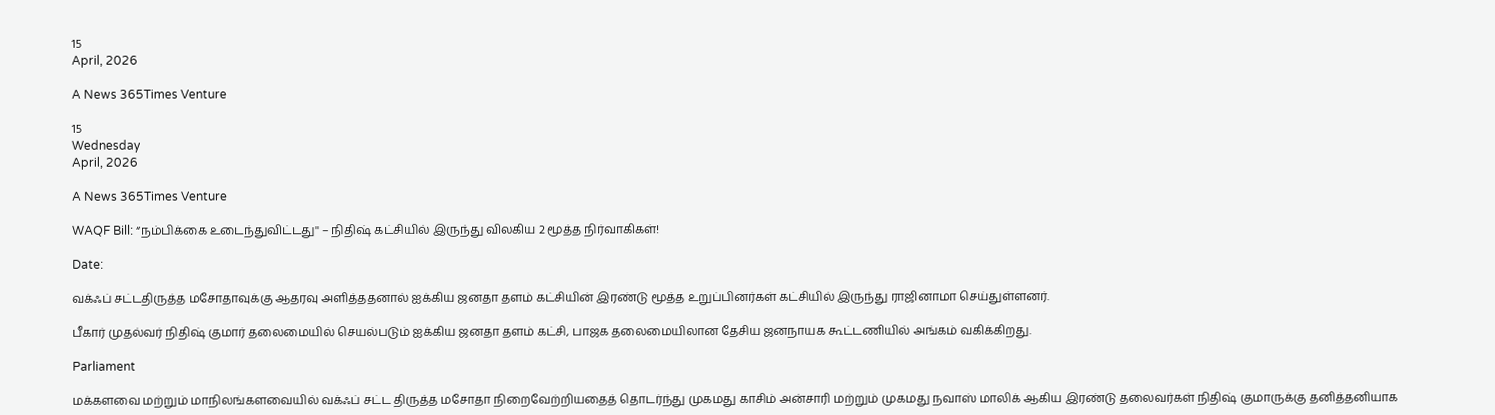15
April, 2026

A News 365Times Venture

15
Wednesday
April, 2026

A News 365Times Venture

WAQF Bill: “நம்பிக்கை உடைந்துவிட்டது'' – நிதிஷ் கட்சியில் இருந்து விலகிய 2 மூத்த நிர்வாகிகள்!

Date:

வக்ஃப் சட்டதிருத்த மசோதாவுக்கு ஆதரவு அளித்ததனால் ஐக்கிய ஜனதா தளம் கட்சியின் இரண்டு மூத்த உறுப்பினர்கள் கட்சியில் இருந்து ராஜினாமா செய்துள்ளனர்.

பீகார் முதல்வர் நிதிஷ் குமார் தலைமையில் செயல்படும் ஐக்கிய ஜனதா தளம் கட்சி, பாஜக தலைமையிலான தேசிய ஜனநாயக கூட்டணியில் அங்கம் வகிக்கிறது.

Parliament

மக்களவை மற்றும் மாநிலங்களவையில் வக்ஃப் சட்ட திருத்த மசோதா நிறைவேற்றியதைத் தொடர்ந்து முகமது காசிம் அன்சாரி மற்றும் முகமது நவாஸ் மாலிக் ஆகிய இரண்டு தலைவர்கள் நிதிஷ் குமாருக்கு தனித்தனியாக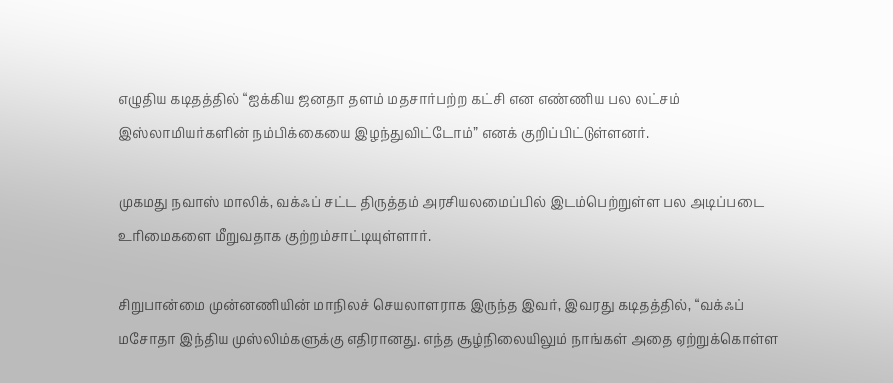எழுதிய கடிதத்தில் “ஐக்கிய ஜனதா தளம் மதசார்பற்ற கட்சி என எண்ணிய பல லட்சம் இஸ்லாமியர்களின் நம்பிக்கையை இழந்துவிட்டோம்” எனக் குறிப்பிட்டுள்ளனர்.

முகமது நவாஸ் மாலிக், வக்ஃப் சட்ட திருத்தம் அரசியலமைப்பில் இடம்பெற்றுள்ள பல அடிப்படை உரிமைகளை மீறுவதாக குற்றம்சாட்டியுள்ளார்.

சிறுபான்மை முன்னணியின் மாநிலச் செயலாளராக இருந்த இவர், இவரது கடிதத்தில், “வக்ஃப் மசோதா இந்திய முஸ்லிம்களுக்கு எதிரானது. எந்த சூழ்நிலையிலும் நாங்கள் அதை ஏற்றுக்கொள்ள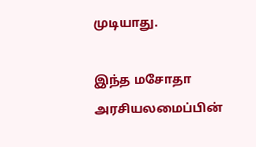முடியாது.

இந்த மசோதா அரசியலமைப்பின்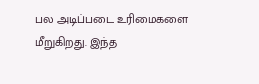பல அடிப்படை உரிமைகளை மீறுகிறது. இந்த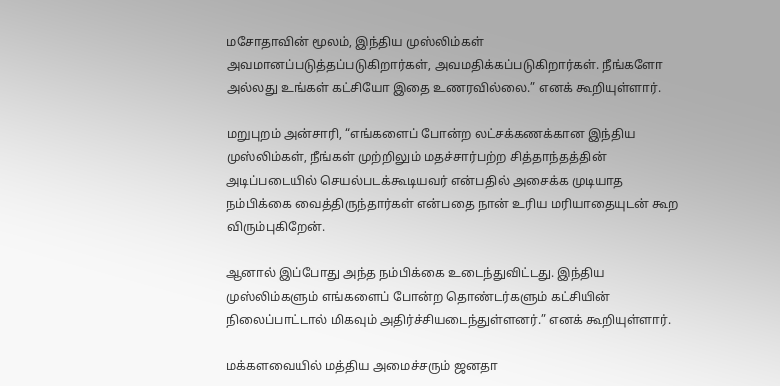மசோதாவின் மூலம், இந்திய முஸ்லிம்கள் அவமானப்படுத்தப்படுகிறார்கள், அவமதிக்கப்படுகிறார்கள். நீங்களோ அல்லது உங்கள் கட்சியோ இதை உணரவில்லை.” எனக் கூறியுள்ளார்.

மறுபுறம் அன்சாரி, “எங்களைப் போன்ற லட்சக்கணக்கான இந்திய முஸ்லிம்கள், நீங்கள் முற்றிலும் மதச்சார்பற்ற சித்தாந்தத்தின் அடிப்படையில் செயல்படக்கூடியவர் என்பதில் அசைக்க முடியாத நம்பிக்கை வைத்திருந்தார்கள் என்பதை நான் உரிய மரியாதையுடன் கூற விரும்புகிறேன்.

ஆனால் இப்போது அந்த நம்பிக்கை உடைந்துவிட்டது. இந்திய முஸ்லிம்களும் எங்களைப் போன்ற தொண்டர்களும் கட்சியின் நிலைப்பாட்டால் மிகவும் அதிர்ச்சியடைந்துள்ளனர்.” எனக் கூறியுள்ளார்.

மக்களவையில் மத்திய அமைச்சரும் ஜனதா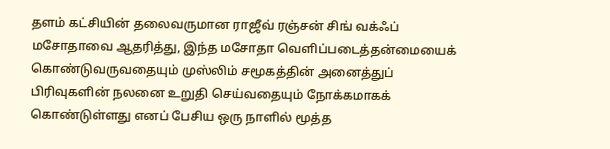தளம் கட்சியின் தலைவருமான ராஜீவ் ரஞ்சன் சிங் வக்ஃப் மசோதாவை ஆதரித்து, இந்த மசோதா வெளிப்படைத்தன்மையைக் கொண்டுவருவதையும் முஸ்லிம் சமூகத்தின் அனைத்துப் பிரிவுகளின் நலனை உறுதி செய்வதையும் நோக்கமாகக் கொண்டுள்ளது எனப் பேசிய ஒரு நாளில் மூத்த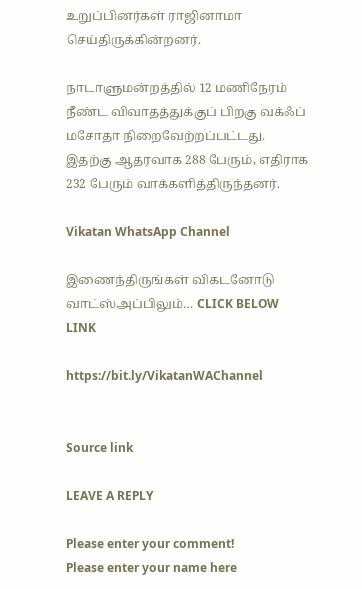உறுப்பினர்கள் ராஜினாமா செய்திருக்கின்றனர்.

நாடாளுமன்றத்தில் 12 மணிநேரம் நீண்ட விவாதத்துக்குப் பிறகு வக்ஃப் மசோதா நிறைவேற்றப்பட்டது. இதற்கு ஆதரவாக 288 பேரும், எதிராக 232 பேரும் வாக்களித்திருந்தனர்.

Vikatan WhatsApp Channel

இணைந்திருங்கள் விகடனோடு வாட்ஸ்அப்பிலும்… CLICK BELOW LINK

https://bit.ly/VikatanWAChannel


Source link

LEAVE A REPLY

Please enter your comment!
Please enter your name here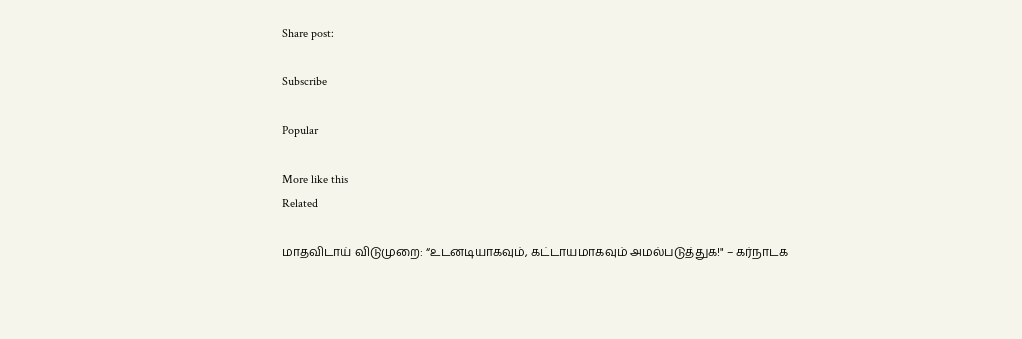Share post:

Subscribe

Popular

More like this
Related

மாதவிடாய் விடுமுறை: “உடனடியாகவும், கட்டாயமாகவும் அமல்படுத்துக!" – கர்நாடக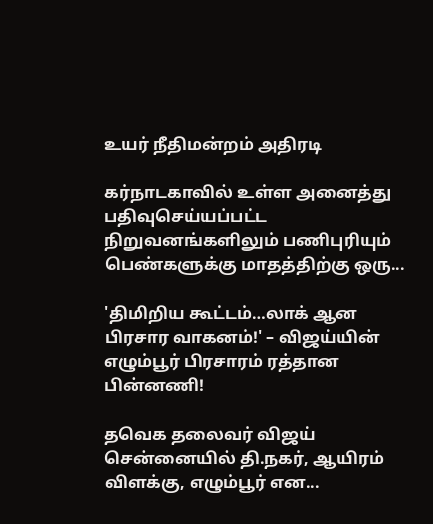உயர் நீதிமன்றம் அதிரடி

கர்நாடகாவில் உள்ள அனைத்து பதிவுசெய்யப்பட்ட நிறுவனங்களிலும் பணிபுரியும் பெண்களுக்கு மாதத்திற்கு ஒரு...

'திமிறிய கூட்டம்…லாக் ஆன பிரசார வாகனம்!' – விஜய்யின் எழும்பூர் பிரசாரம் ரத்தான பின்னணி!

தவெக தலைவர் விஜய் சென்னையில் தி.நகர், ஆயிரம் விளக்கு, எழும்பூர் என...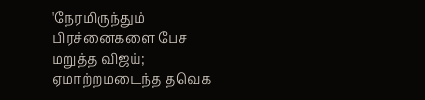'நேரமிருந்தும் பிரச்னைகளை பேச மறுத்த விஜய்; ஏமாற்றமடைந்த தவெக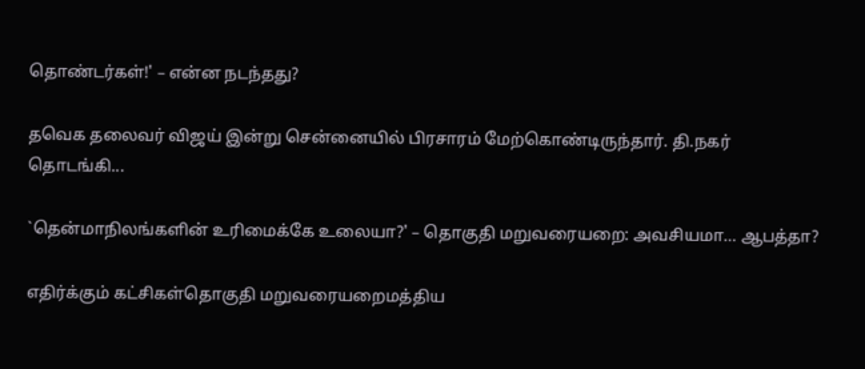தொண்டர்கள்!' – என்ன நடந்தது?

தவெக தலைவர் விஜய் இன்று சென்னையில் பிரசாரம் மேற்கொண்டிருந்தார். தி.நகர் தொடங்கி...

`தென்மாநிலங்களின் உரிமைக்கே உலையா?' – தொகுதி மறுவரையறை: அவசியமா… ஆபத்தா?

எதிர்க்கும் கட்சிகள்தொகுதி மறுவரையறைமத்திய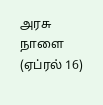அரசு நாளை (ஏப்ரல் 16)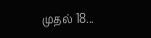முதல் 18...